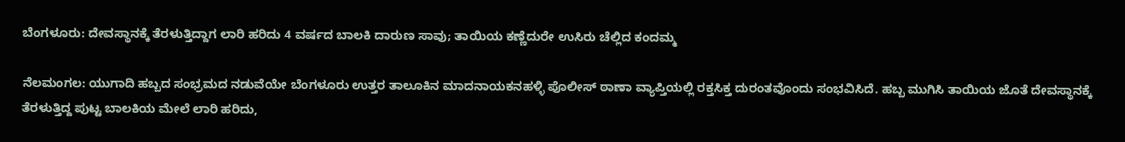ಬೆಂಗಳೂರು: ದೇವಸ್ಥಾನಕ್ಕೆ ತೆರಳುತ್ತಿದ್ದಾಗ ಲಾರಿ ಹರಿದು 4 ವರ್ಷದ ಬಾಲಕಿ ದಾರುಣ ಸಾವು; ತಾಯಿಯ ಕಣ್ಣೆದುರೇ ಉಸಿರು ಚೆಲ್ಲಿದ ಕಂದಮ್ಮ

ನೆಲಮಂಗಲ: ಯುಗಾದಿ ಹಬ್ಬದ ಸಂಭ್ರಮದ ನಡುವೆಯೇ ಬೆಂಗಳೂರು ಉತ್ತರ ತಾಲೂಕಿನ ಮಾದನಾಯಕನಹಳ್ಳಿ ಪೊಲೀಸ್ ಠಾಣಾ ವ್ಯಾಪ್ತಿಯಲ್ಲಿ ರಕ್ತಸಿಕ್ತ ದುರಂತವೊಂದು ಸಂಭವಿಸಿದೆ. ಹಬ್ಬ ಮುಗಿಸಿ ತಾಯಿಯ ಜೊತೆ ದೇವಸ್ಥಾನಕ್ಕೆ ತೆರಳುತ್ತಿದ್ದ ಪುಟ್ಟ ಬಾಲಕಿಯ ಮೇಲೆ ಲಾರಿ ಹರಿದು,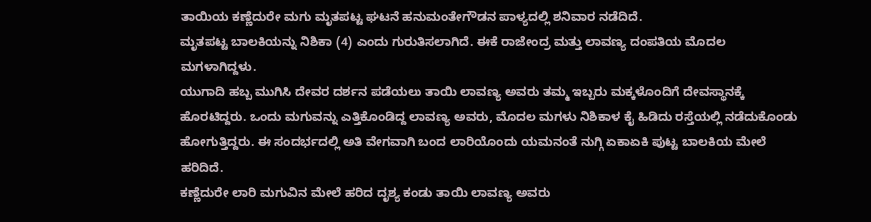ತಾಯಿಯ ಕಣ್ಣೆದುರೇ ಮಗು ಮೃತಪಟ್ಟ ಘಟನೆ ಹನುಮಂತೇಗೌಡನ ಪಾಳ್ಯದಲ್ಲಿ ಶನಿವಾರ ನಡೆದಿದೆ.
ಮೃತಪಟ್ಟ ಬಾಲಕಿಯನ್ನು ನಿಶಿಕಾ (4) ಎಂದು ಗುರುತಿಸಲಾಗಿದೆ. ಈಕೆ ರಾಜೇಂದ್ರ ಮತ್ತು ಲಾವಣ್ಯ ದಂಪತಿಯ ಮೊದಲ ಮಗಳಾಗಿದ್ದಳು.
ಯುಗಾದಿ ಹಬ್ಬ ಮುಗಿಸಿ ದೇವರ ದರ್ಶನ ಪಡೆಯಲು ತಾಯಿ ಲಾವಣ್ಯ ಅವರು ತಮ್ಮ ಇಬ್ಬರು ಮಕ್ಕಳೊಂದಿಗೆ ದೇವಸ್ಥಾನಕ್ಕೆ ಹೊರಟಿದ್ದರು. ಒಂದು ಮಗುವನ್ನು ಎತ್ತಿಕೊಂಡಿದ್ದ ಲಾವಣ್ಯ ಅವರು, ಮೊದಲ ಮಗಳು ನಿಶಿಕಾಳ ಕೈ ಹಿಡಿದು ರಸ್ತೆಯಲ್ಲಿ ನಡೆದುಕೊಂಡು ಹೋಗುತ್ತಿದ್ದರು. ಈ ಸಂದರ್ಭದಲ್ಲಿ ಅತಿ ವೇಗವಾಗಿ ಬಂದ ಲಾರಿಯೊಂದು ಯಮನಂತೆ ನುಗ್ಗಿ ಏಕಾಏಕಿ ಪುಟ್ಟ ಬಾಲಕಿಯ ಮೇಲೆ ಹರಿದಿದೆ.
ಕಣ್ಣೆದುರೇ ಲಾರಿ ಮಗುವಿನ ಮೇಲೆ ಹರಿದ ದೃಶ್ಯ ಕಂಡು ತಾಯಿ ಲಾವಣ್ಯ ಅವರು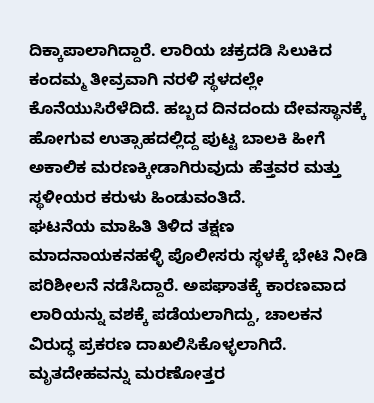ದಿಕ್ಕಾಪಾಲಾಗಿದ್ದಾರೆ. ಲಾರಿಯ ಚಕ್ರದಡಿ ಸಿಲುಕಿದ ಕಂದಮ್ಮ ತೀವ್ರವಾಗಿ ನರಳಿ ಸ್ಥಳದಲ್ಲೇ ಕೊನೆಯುಸಿರೆಳೆದಿದೆ. ಹಬ್ಬದ ದಿನದಂದು ದೇವಸ್ಥಾನಕ್ಕೆ ಹೋಗುವ ಉತ್ಸಾಹದಲ್ಲಿದ್ದ ಪುಟ್ಟ ಬಾಲಕಿ ಹೀಗೆ ಅಕಾಲಿಕ ಮರಣಕ್ಕೀಡಾಗಿರುವುದು ಹೆತ್ತವರ ಮತ್ತು ಸ್ಥಳೀಯರ ಕರುಳು ಹಿಂಡುವಂತಿದೆ.
ಘಟನೆಯ ಮಾಹಿತಿ ತಿಳಿದ ತಕ್ಷಣ ಮಾದನಾಯಕನಹಳ್ಳಿ ಪೊಲೀಸರು ಸ್ಥಳಕ್ಕೆ ಭೇಟಿ ನೀಡಿ ಪರಿಶೀಲನೆ ನಡೆಸಿದ್ದಾರೆ. ಅಪಘಾತಕ್ಕೆ ಕಾರಣವಾದ ಲಾರಿಯನ್ನು ವಶಕ್ಕೆ ಪಡೆಯಲಾಗಿದ್ದು, ಚಾಲಕನ ವಿರುದ್ಧ ಪ್ರಕರಣ ದಾಖಲಿಸಿಕೊಳ್ಳಲಾಗಿದೆ. ಮೃತದೇಹವನ್ನು ಮರಣೋತ್ತರ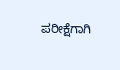ಪರೀಕ್ಷೆಗಾಗಿ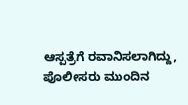ಆಸ್ಪತ್ರೆಗೆ ರವಾನಿಸಲಾಗಿದ್ದು, ಪೊಲೀಸರು ಮುಂದಿನ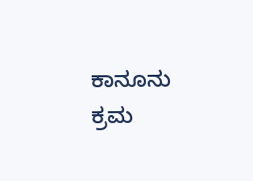ಕಾನೂನು ಕ್ರಮ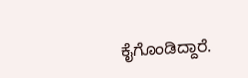ಕೈಗೊಂಡಿದ್ದಾರೆ.